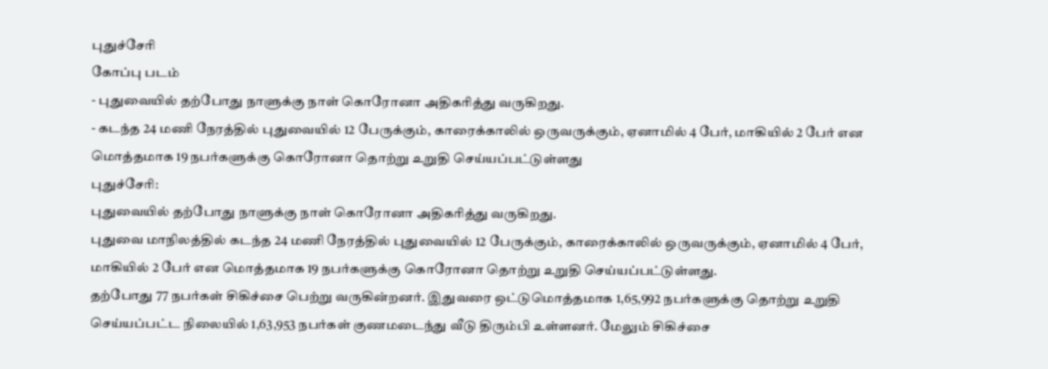புதுச்சேரி
கோப்பு படம்
- புதுவையில் தற்போது நாளுக்கு நாள் கொரோனா அதிகரித்து வருகிறது.
- கடந்த 24 மணி நேரத்தில் புதுவையில் 12 பேருக்கும், காரைக்காலில் ஒருவருக்கும், ஏனாமில் 4 பேர், மாகியில் 2 பேர் என மொத்தமாக 19 நபர்களுக்கு கொரோனா தொற்று உறுதி செய்யப்பட்டுள்ளது
புதுச்சேரி:
புதுவையில் தற்போது நாளுக்கு நாள் கொரோனா அதிகரித்து வருகிறது.
புதுவை மாநிலத்தில் கடந்த 24 மணி நேரத்தில் புதுவையில் 12 பேருக்கும், காரைக்காலில் ஒருவருக்கும், ஏனாமில் 4 பேர், மாகியில் 2 பேர் என மொத்தமாக 19 நபர்களுக்கு கொரோனா தொற்று உறுதி செய்யப்பட்டுள்ளது.
தற்போது 77 நபர்கள் சிகிச்சை பெற்று வருகின்றனர். இதுவரை ஒட்டுமொத்தமாக 1,65,992 நபர்களுக்கு தொற்று உறுதி செய்யப்பட்ட நிலையில் 1,63,953 நபர்கள் குணமடைந்து வீடு திரும்பி உள்ளனர். மேலும் சிகிச்சை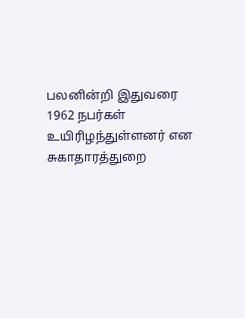பலனின்றி இதுவரை 1962 நபர்கள் உயிரிழந்துள்ளனர் என சுகாதாரத்துறை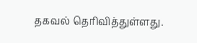தகவல் தெரிவித்துள்ளது.